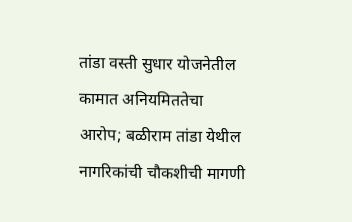तांडा वस्ती सुधार योजनेतील कामात अनियमिततेचा आरोप; बळीराम तांडा येथील नागरिकांची चौकशीची मागणी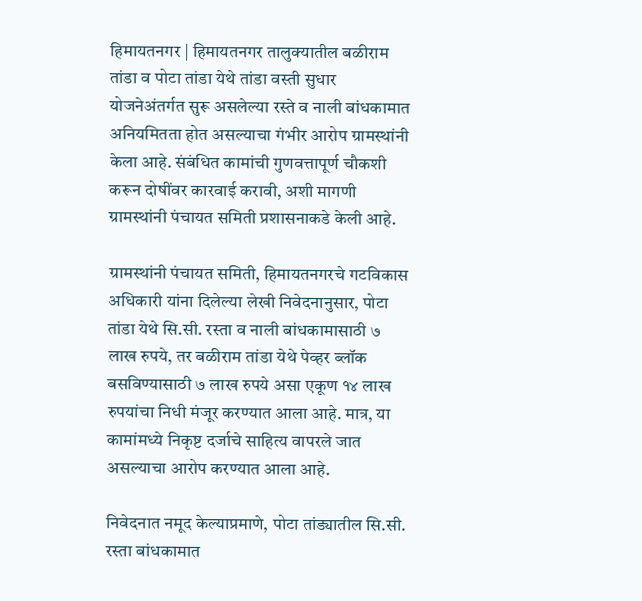हिमायतनगर | हिमायतनगर तालुक्यातील बळीराम तांडा व पोटा तांडा येथे तांडा वस्ती सुधार योजनेअंतर्गत सुरू असलेल्या रस्ते व नाली बांधकामात अनियमितता होत असल्याचा गंभीर आरोप ग्रामस्थांनी केला आहे. संबंधित कामांची गुणवत्तापूर्ण चौकशी करून दोषींवर कारवाई करावी, अशी मागणी ग्रामस्थांनी पंचायत समिती प्रशासनाकडे केली आहे.

ग्रामस्थांनी पंचायत समिती, हिमायतनगरचे गटविकास अधिकारी यांना दिलेल्या लेखी निवेदनानुसार, पोटा तांडा येथे सि.सी. रस्ता व नाली बांधकामासाठी ७ लाख रुपये, तर बळीराम तांडा येथे पेव्हर ब्लॉक बसविण्यासाठी ७ लाख रुपये असा एकूण १४ लाख रुपयांचा निधी मंजूर करण्यात आला आहे. मात्र, या कामांमध्ये निकृष्ट दर्जाचे साहित्य वापरले जात असल्याचा आरोप करण्यात आला आहे.

निवेदनात नमूद केल्याप्रमाणे, पोटा तांड्यातील सि.सी. रस्ता बांधकामात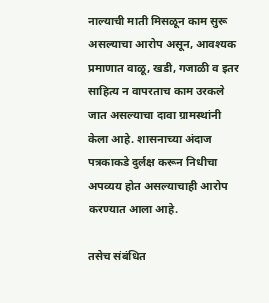नाल्याची माती मिसळून काम सुरू असल्याचा आरोप असून, आवश्यक प्रमाणात वाळू, खडी, गजाळी व इतर साहित्य न वापरताच काम उरकले जात असल्याचा दावा ग्रामस्थांनी केला आहे. शासनाच्या अंदाज पत्रकाकडे दुर्लक्ष करून निधीचा अपव्यय होत असल्याचाही आरोप करण्यात आला आहे.

तसेच संबंधित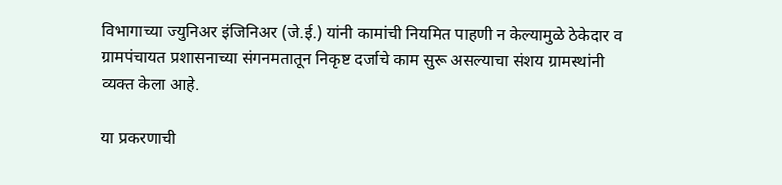विभागाच्या ज्युनिअर इंजिनिअर (जे.ई.) यांनी कामांची नियमित पाहणी न केल्यामुळे ठेकेदार व ग्रामपंचायत प्रशासनाच्या संगनमतातून निकृष्ट दर्जाचे काम सुरू असल्याचा संशय ग्रामस्थांनी व्यक्त केला आहे.

या प्रकरणाची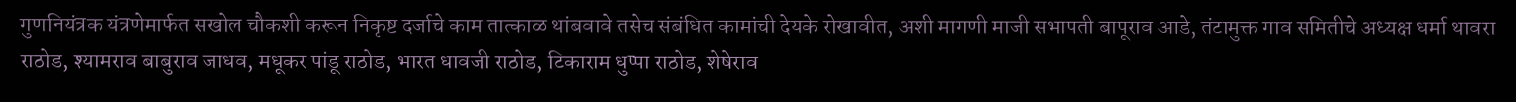गुणनियंत्रक यंत्रणेमार्फत सखोल चौकशी करून निकृष्ट दर्जाचे काम तात्काळ थांबवावे तसेच संबंधित कामांची देयके रोखावीत, अशी मागणी माजी सभापती बापूराव आडे, तंटामुक्त गाव समितीचे अध्यक्ष धर्मा थावरा राठोड, श्यामराव बाबुराव जाधव, मधूकर पांडू राठोड, भारत धावजी राठोड, टिकाराम धुप्पा राठोड, शेषेराव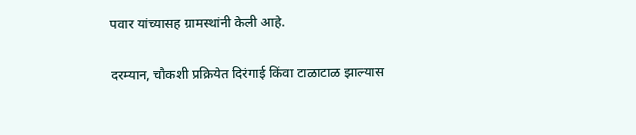पवार यांच्यासह ग्रामस्थांनी केली आहे.

दरम्यान, चौकशी प्रक्रियेत दिरंगाई किंवा टाळाटाळ झाल्यास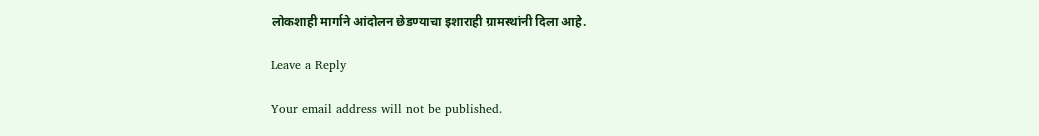लोकशाही मार्गाने आंदोलन छेडण्याचा इशाराही ग्रामस्थांनी दिला आहे.

Leave a Reply

Your email address will not be published.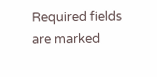Required fields are marked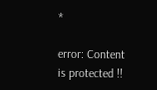*

error: Content is protected !!